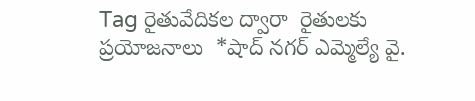Tag రైతువేదికల ద్వారా  రైతులకు ప్రయోజనాలు  *షాద్ నగర్ ఎమ్మెల్యే వై.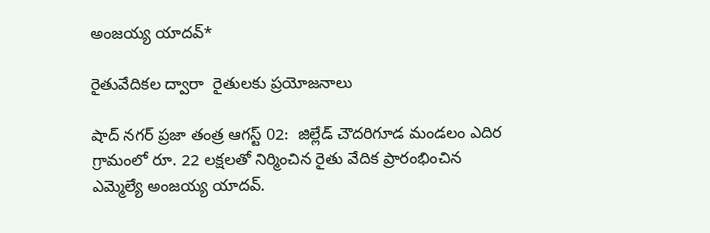అంజయ్య యాదవ్*

రైతువేదికల ద్వారా  రైతులకు ప్రయోజనాలు

షాద్ నగర్ ప్రజా తంత్ర ఆగస్ట్ 02:  జిల్లేడ్ చౌదరిగూడ మండలం ఎదిర గ్రామంలో రూ. 22 లక్షలతో నిర్మించిన రైతు వేదిక ప్రారంభించిన ఎమ్మెల్యే అంజయ్య యాదవ్.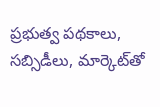ప్రభుత్వ పథకాలు, సబ్సిడీలు, మార్కెట్‌తో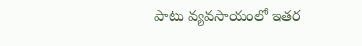పాటు వ్యవసాయంలో ఇతర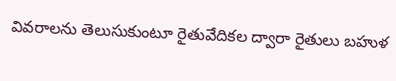వివరాలను తెలుసుకుంటూ రైతువేదికల ద్వారా రైతులు బహుళ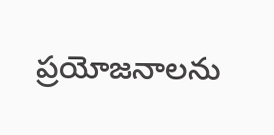ప్రయోజనాలను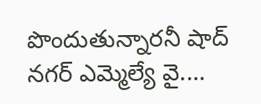పొందుతున్నారనీ షాద్ నగర్ ఎమ్మెల్యే వై.…